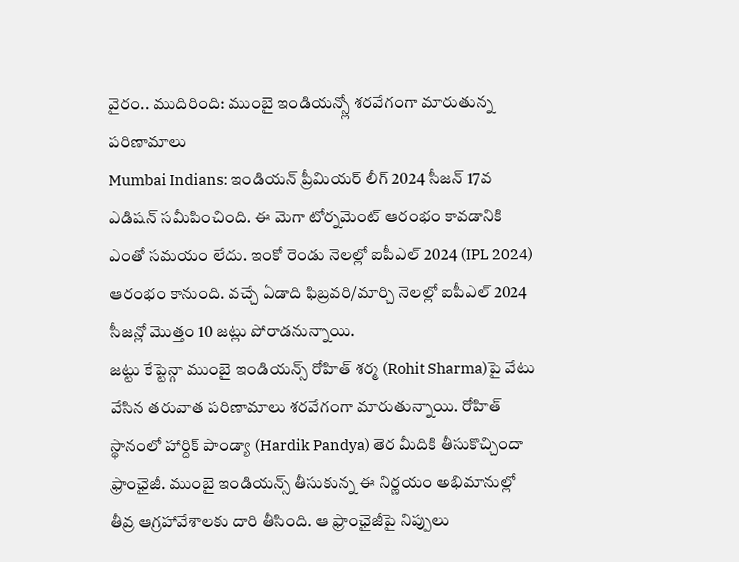వైరం.. ముదిరింది: ముంబై ఇండియన్స్లో శరవేగంగా మారుతున్న పరిణామాలు
Mumbai Indians: ఇండియన్ ప్రీమియర్ లీగ్ 2024 సీజన్ 17వ ఎడిషన్ సమీపించింది. ఈ మెగా టోర్నమెంట్ ఆరంభం కావడానికి ఎంతో సమయం లేదు. ఇంకో రెండు నెలల్లో ఐపీఎల్ 2024 (IPL 2024) ఆరంభం కానుంది. వచ్చే ఏడాది ఫిబ్రవరి/మార్చి నెలల్లో ఐపీఎల్ 2024 సీజన్లో మొత్తం 10 జట్లు పోరాడనున్నాయి.
జట్టు కేప్టెన్గా ముంబై ఇండియన్స్ రోహిత్ శర్మ (Rohit Sharma)పై వేటు వేసిన తరువాత పరిణామాలు శరవేగంగా మారుతున్నాయి. రోహిత్ స్థానంలో హార్దిక్ పాండ్యా (Hardik Pandya) తెర మీదికి తీసుకొచ్చిందా ఫ్రాంఛైజీ. ముంబై ఇండియన్స్ తీసుకున్న ఈ నిర్ణయం అభిమానుల్లో తీవ్ర ఆగ్రహావేశాలకు దారి తీసింది. ఆ ఫ్రాంఛైజీపై నిప్పులు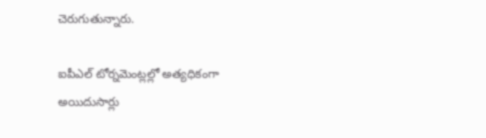చెరుగుతున్నారు.

ఐపీఎల్ టోర్నమెంట్లల్లో అత్యధికంగా అయిదుసార్లు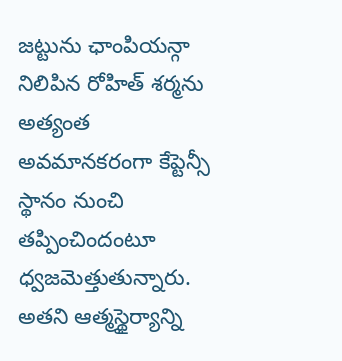జట్టును ఛాంపియన్గా నిలిపిన రోహిత్ శర్మను అత్యంత అవమానకరంగా కేప్టెన్సీ స్థానం నుంచి తప్పించిందంటూ ధ్వజమెత్తుతున్నారు. అతని ఆత్మస్థైర్యాన్ని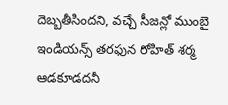దెబ్బతీసిందని, వచ్చే సీజన్లో ముంబై ఇండియన్స్ తరఫున రోహిత్ శర్మ ఆడకూడదనీ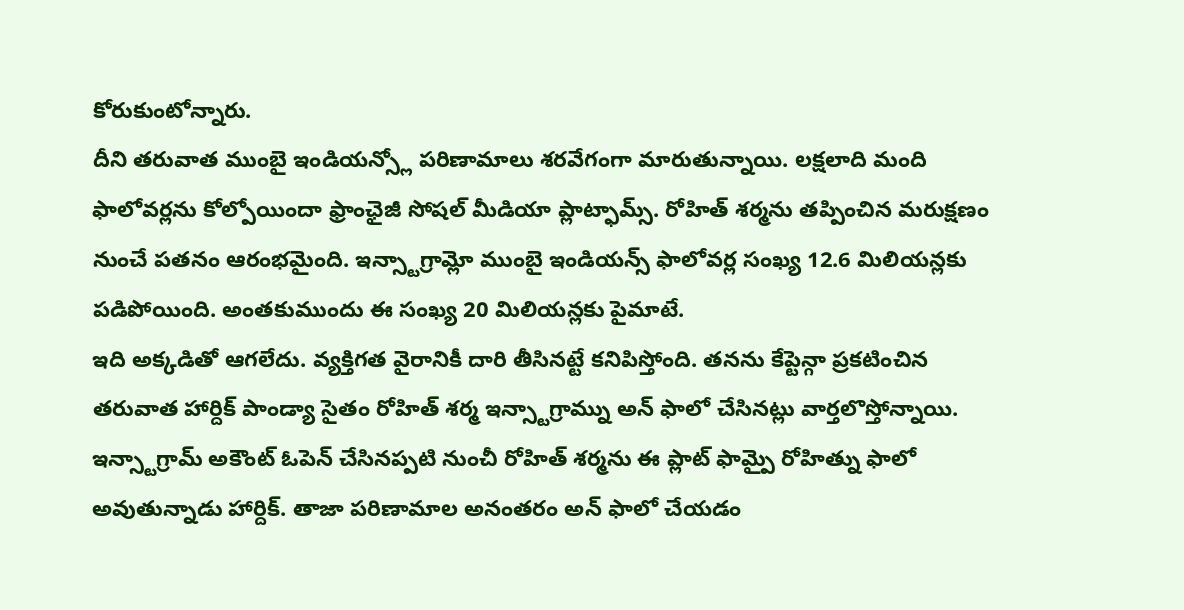కోరుకుంటోన్నారు.
దీని తరువాత ముంబై ఇండియన్స్లో పరిణామాలు శరవేగంగా మారుతున్నాయి. లక్షలాది మంది ఫాలోవర్లను కోల్పోయిందా ఫ్రాంఛైజీ సోషల్ మీడియా ప్లాట్ఫామ్స్. రోహిత్ శర్మను తప్పించిన మరుక్షణం నుంచే పతనం ఆరంభమైంది. ఇన్స్టాగ్రామ్లో ముంబై ఇండియన్స్ ఫాలోవర్ల సంఖ్య 12.6 మిలియన్లకు పడిపోయింది. అంతకుముందు ఈ సంఖ్య 20 మిలియన్లకు పైమాటే.
ఇది అక్కడితో ఆగలేదు. వ్యక్తిగత వైరానికీ దారి తీసినట్టే కనిపిస్తోంది. తనను కేప్టెన్గా ప్రకటించిన తరువాత హార్దిక్ పాండ్యా సైతం రోహిత్ శర్మ ఇన్స్టాగ్రామ్ను అన్ ఫాలో చేసినట్లు వార్తలొస్తోన్నాయి. ఇన్స్టాగ్రామ్ అకౌంట్ ఓపెన్ చేసినప్పటి నుంచీ రోహిత్ శర్మను ఈ ప్లాట్ ఫామ్పై రోహిత్ను ఫాలో అవుతున్నాడు హార్దిక్. తాజా పరిణామాల అనంతరం అన్ ఫాలో చేయడం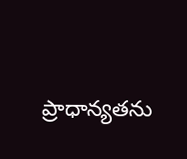ప్రాధాన్యతను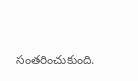సంతరించుకుంది.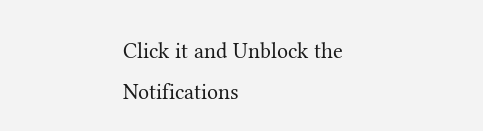Click it and Unblock the Notifications